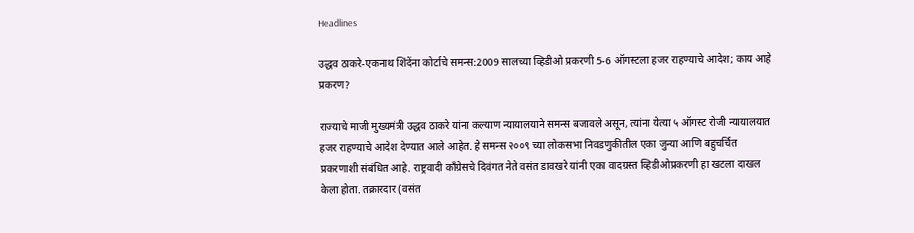Headlines

उद्धव ठाकरे-एकनाथ शिंदेंना कोर्टाचे समन्स:2009 सालच्या व्हिडीओ प्रकरणी 5-6 ऑगस्टला हजर राहण्याचे आदेश; काय आहे प्रकरण?

राज्याचे माजी मुख्यमंत्री उद्धव ठाकरे यांना कल्याण न्यायालयाने समन्स बजावले असून, त्यांना येत्या ५ ऑगस्ट रोजी न्यायालयात हजर राहण्याचे आदेश देण्यात आले आहेत. हे समन्स २००९ च्या लोकसभा निवडणुकीतील एका जुन्या आणि बहुचर्चित प्रकरणाशी संबंधित आहे. राष्ट्रवादी काँग्रेसचे दिवंगत नेते वसंत डावखरे यांनी एका वादग्रस्त व्हिडीओप्रकरणी हा खटला दाखल केला होता. तक्रारदार (वसंत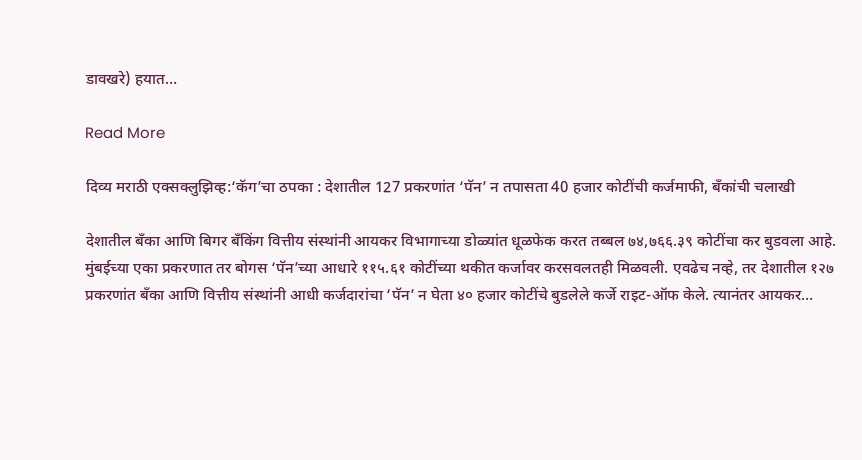डावखरे) हयात…

Read More

दिव्य मराठी एक्सक्लुझिव्ह:‘कॅग’चा ठपका : देशातील 127 प्रकरणांत ‘पॅन’ न तपासता 40 हजार कोटींची कर्जमाफी, बँकांची चलाखी

देशातील बँका आणि बिगर बँकिंग वित्तीय संस्थांनी आयकर विभागाच्या डोळ्यांत धूळफेक करत तब्बल ७४,७६६.३९ कोटींचा कर बुडवला आहे. मुंबईच्या एका प्रकरणात तर बोगस ‘पॅन’च्या आधारे ११५.६१ कोटींच्या थकीत कर्जावर करसवलतही मिळवली. एवढेच नव्हे, तर देशातील १२७ प्रकरणांत बँका आणि वित्तीय संस्थांनी आधी कर्जदारांचा ‘पॅन’ न घेता ४० हजार कोटींचे बुडलेले कर्जे राइट-ऑफ केले. त्यानंतर आयकर…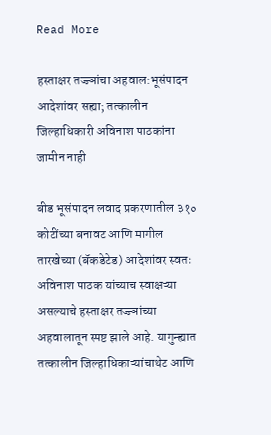Read More

हस्ताक्षर तज्ज्ञांचा अहवाल:भूसंपादन आदेशांवर सह्या; तत्कालीन जिल्हाधिकारी अविनाश पाठकांना जामीन नाही

बीड भूसंपादन लवाद प्रकरणातील ३१० कोटींच्या बनावट आणि मागील तारखेच्या (बॅकडेटेड) आदेशांवर स्वतः अविनाश पाठक यांच्याच स्वाक्षऱ्या असल्याचे हस्ताक्षर तज्ज्ञांच्या अहवालातून स्पष्ट झाले आहे. यागुन्ह्यात तत्कालीन जिल्हाधिकाऱ्यांचाथेट आणि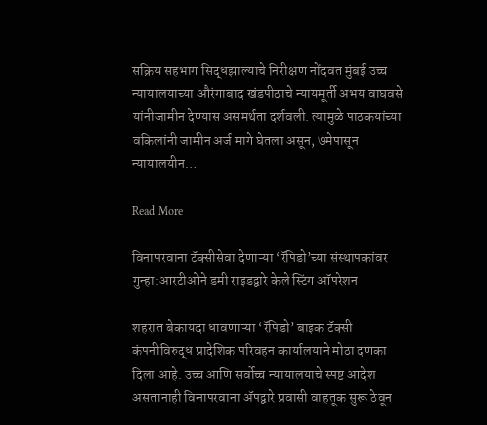सक्रिय सहभाग सिद्धझाल्याचे निरीक्षण नोंदवत मुंबई उच्च न्यायालयाच्या औरंगाबाद खंडपीठाचे न्यायमूर्ती अभय वाघवसे यांनीजामीन देण्यास असमर्थता दर्शवली. त्यामुळे पाठकयांच्या वकिलांनी जामीन अर्ज मागे घेतला असून, ७मेपासून न्यायालयीन…

Read More

विनापरवाना टॅक्सीसेवा देणाऱ्या ‘रॅपिडो’च्या संस्थापकांवर गुन्हा:आरटीओने डमी राइडद्वारे केले स्टिंग ऑपरेशन

शहरात बेकायदा धावणाऱ्या ‘रॅपिडो’ बाइक टॅक्सी कंपनीविरुद्ध प्रादेशिक परिवहन कार्यालयाने मोठा दणका दिला आहे. उच्च आणि सर्वोच्च न्यायालयाचे स्पष्ट आदेश असतानाही विनापरवाना ॲपद्वारे प्रवासी वाहतूक सुरू ठेवून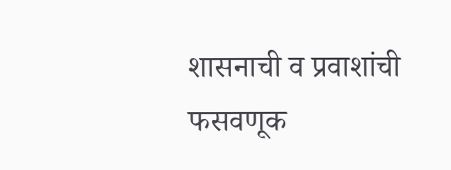शासनाची व प्रवाशांची फसवणूक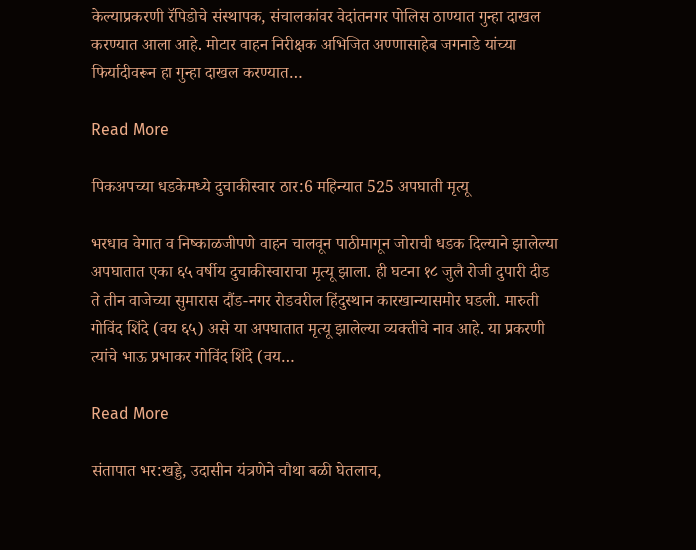केल्याप्रकरणी रॅपिडोचे संस्थापक, संचालकांवर वेदांतनगर पोलिस ठाण्यात गुन्हा दाखल करण्यात आला आहे. मोटार वाहन निरीक्षक अभिजित अण्णासाहेब जगनाडे यांच्या फिर्यादीवरून हा गुन्हा दाखल करण्यात…

Read More

पिकअपच्या धडकेमध्ये दुचाकीस्वार ठार:6 महिन्यात 525 अपघाती मृत्यू

भरधाव वेगात व निष्काळजीपणे वाहन चालवून पाठीमागून जोराची धडक दिल्याने झालेल्या अपघातात एका ६५ वर्षीय दुचाकीस्वाराचा मृत्यू झाला. ही घटना १८ जुलै रोजी दुपारी दीड ते तीन वाजेच्या सुमारास दौंड-नगर रोडवरील हिंदुस्थान कारखान्यासमोर घडली. मारुती गोविंद शिंदे (वय ६५) असे या अपघातात मृत्यू झालेल्या व्यक्तीचे नाव आहे. या प्रकरणी त्यांचे भाऊ प्रभाकर गोविंद शिंदे (वय…

Read More

संतापात भर:खड्डे, उदासीन यंत्रणेने चौथा बळी घेतलाच,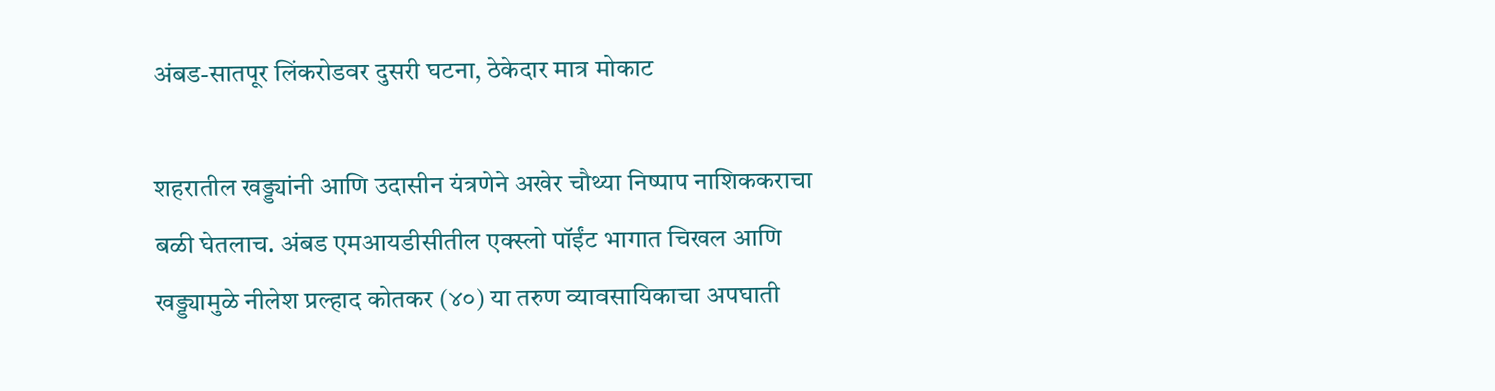अंबड-सातपूर लिंकरोडवर दुसरी घटना, ठेकेदार मात्र मोकाट

शहरातील खड्ड्यांनी आणि उदासीन यंत्रणेने अखेर चौथ्या निष्पाप नाशिककराचा बळी घेतलाच. अंबड एमआयडीसीतील एक्स्लो पॉईंट भागात चिखल आणि खड्ड्यामुळे नीलेश प्रल्हाद कोतकर (४०) या तरुण व्यावसायिकाचा अपघाती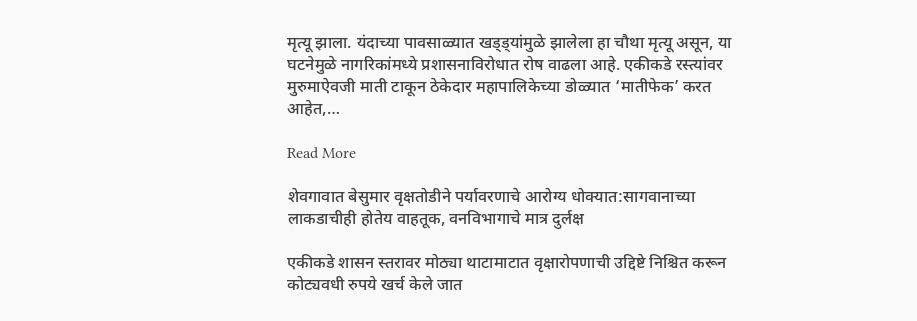मृत्यू झाला. यंदाच्या पावसाळ्यात खड्ड्यांमुळे झालेला हा चौथा मृत्यू असून, या घटनेमुळे नागरिकांमध्ये प्रशासनाविरोधात रोष वाढला आहे. एकीकडे रस्त्यांवर मुरुमाऐवजी माती टाकून ठेकेदार महापालिकेच्या डोळ्यात ‘मातीफेक’ करत आहेत,…

Read More

शेवगावात बेसुमार वृक्षतोडीने पर्यावरणाचे आरोग्य धोक्यात:सागवानाच्या लाकडाचीही होतेय वाहतूक, वनविभागाचे मात्र दुर्लक्ष

एकीकडे शासन स्तरावर मोठ्या थाटामाटात वृक्षारोपणाची उद्दिष्टे निश्चित करून कोट्यवधी रुपये खर्च केले जात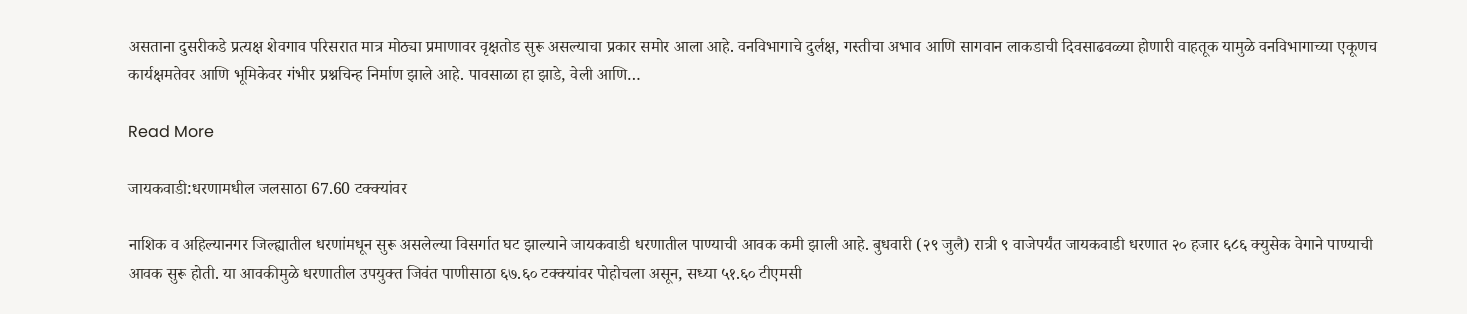असताना दुसरीकडे प्रत्यक्ष शेवगाव परिसरात मात्र मोठ्या प्रमाणावर वृक्षतोड सुरू असल्याचा प्रकार समोर आला आहे. वनविभागाचे दुर्लक्ष, गस्तीचा अभाव आणि सागवान लाकडाची दिवसाढवळ्या होणारी वाहतूक यामुळे वनविभागाच्या एकूणच कार्यक्षमतेवर आणि भूमिकेवर गंभीर प्रश्नचिन्ह निर्माण झाले आहे. पावसाळा हा झाडे, वेली आणि…

Read More

जायकवाडी:धरणामधील जलसाठा 67.60 टक्क्यांवर

नाशिक व अहिल्यानगर जिल्ह्यातील धरणांमधून सुरू असलेल्या विसर्गात घट झाल्याने जायकवाडी धरणातील पाण्याची आवक कमी झाली आहे. बुधवारी (२९ जुलै) रात्री ९ वाजेपर्यंत जायकवाडी धरणात २० हजार ६८६ क्युसेक वेगाने पाण्याची आवक सुरू होती. या आवकीमुळे धरणातील उपयुक्त जिवंत पाणीसाठा ६७.६० टक्क्यांवर पोहोचला असून, सध्या ५१.६० टीएमसी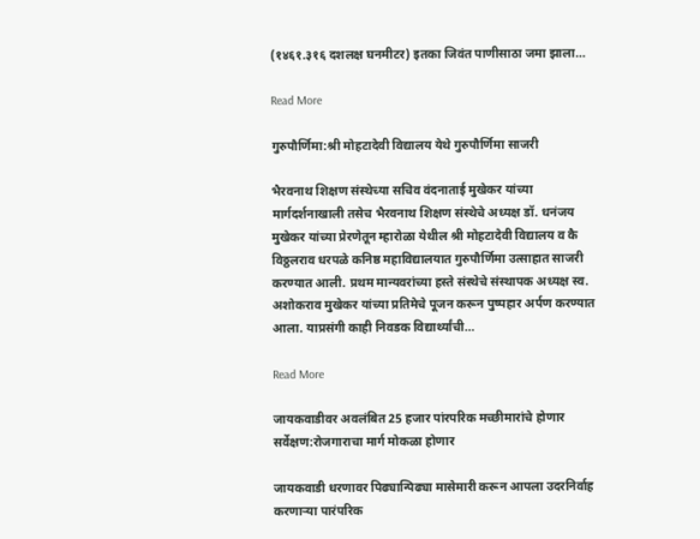(१४६१.३१६ दशलक्ष घनमीटर) इतका जिवंत पाणीसाठा जमा झाला…

Read More

गुरुपौर्णिमा:श्री मोहटादेवी विद्यालय येथे गुरुपौर्णिमा साजरी

भैरवनाथ शिक्षण संस्थेच्या सचिव वंदनाताई मुखेकर यांच्या मार्गदर्शनाखाली तसेच भैरवनाथ शिक्षण संस्थेचे अध्यक्ष डॉ. धनंजय मुखेकर यांच्या प्रेरणेतून म्हारोळा येथील श्री मोहटादेवी विद्यालय व कै विठ्ठलराव धरपळे कनिष्ठ महाविद्यालयात गुरुपौर्णिमा उत्साहात साजरी करण्यात आली. प्रथम मान्यवरांच्या हस्ते संस्थेचे संस्थापक अध्यक्ष स्व. अशोकराव मुखेकर यांच्या प्रतिमेचे पूजन करून पुष्पहार अर्पण करण्यात आला. याप्रसंगी काही निवडक विद्यार्थ्यांची…

Read More

जायकवाडीवर अवलंबित 25 हजार पांरपरिक मच्छीमारांचे होणार सर्वेक्षण:रोजगाराचा मार्ग मोकळा होणार

जायकवाडी धरणावर पिढ्यान्पिढ्या मासेमारी करून आपला उदरनिर्वाह करणाऱ्या पारंपरिक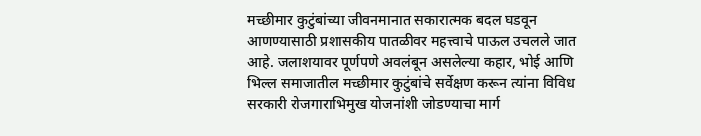मच्छीमार कुटुंबांच्या जीवनमानात सकारात्मक बदल घडवून आणण्यासाठी प्रशासकीय पातळीवर महत्त्वाचे पाऊल उचलले जात आहे. जलाशयावर पूर्णपणे अवलंबून असलेल्या कहार, भोई आणि भिल्ल समाजातील मच्छीमार कुटुंबांचे सर्वेक्षण करून त्यांना विविध सरकारी रोजगाराभिमुख योजनांशी जोडण्याचा मार्ग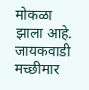मोकळा झाला आहे. जायकवाडी मच्छीमार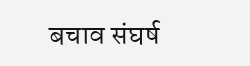बचाव संघर्ष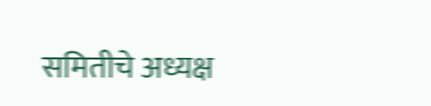समितीचे अध्यक्ष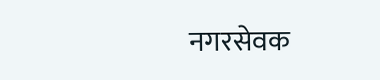नगरसेवक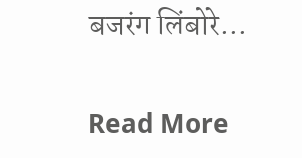बजरंग लिंबोरे…

Read More